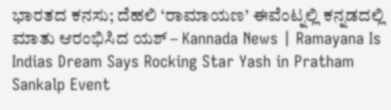ಭಾರತದ ಕನಸು; ದೆಹಲಿ ‘ರಾಮಾಯಣ’ ಈವೆಂಟ್ನಲ್ಲಿ ಕನ್ನಡದಲ್ಲಿ ಮಾತು ಆರಂಭಿಸಿದ ಯಶ್ – Kannada News | Ramayana Is Indias Dream Says Rocking Star Yash in Pratham Sankalp Event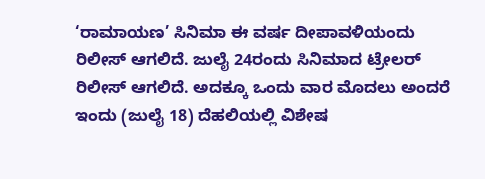‘ರಾಮಾಯಣ’ ಸಿನಿಮಾ ಈ ವರ್ಷ ದೀಪಾವಳಿಯಂದು ರಿಲೀಸ್ ಆಗಲಿದೆ. ಜುಲೈ 24ರಂದು ಸಿನಿಮಾದ ಟ್ರೇಲರ್ ರಿಲೀಸ್ ಆಗಲಿದೆ. ಅದಕ್ಕೂ ಒಂದು ವಾರ ಮೊದಲು ಅಂದರೆ ಇಂದು (ಜುಲೈ 18) ದೆಹಲಿಯಲ್ಲಿ ವಿಶೇಷ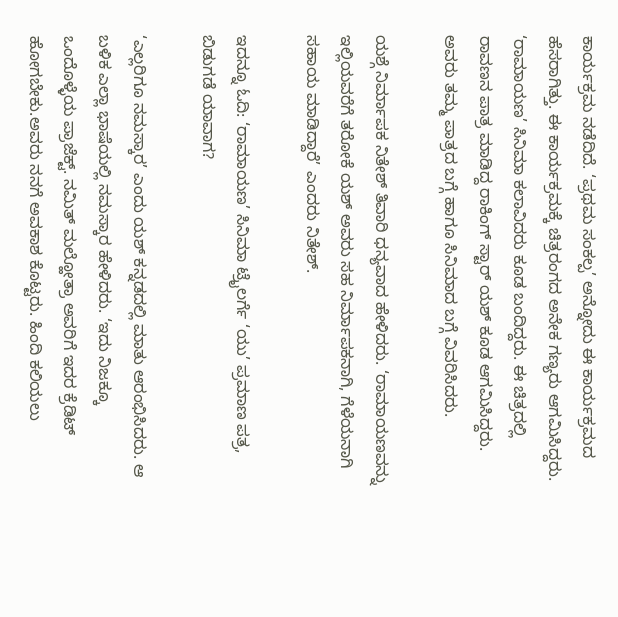ಕಾರ್ಯಕ್ರಮ ನಡೆದಿದೆ. ‘ಪ್ರಥಮ ಸಂಕಲ್ಪ’ ಅನ್ನೋದು ಈ ಕಾರ್ಯಕ್ರಮದ ಹೆಸರಾಗಿತ್ತು. ಈ ಕಾರ್ಯಕ್ರಮಕ್ಕೆ ಚಿತ್ರರಂಗದ ಅನೇಕ ಗಣ್ಯರು ಆಗಮಿಸಿದ್ದರು. ‘ರಾಮಾಯಣ’ ಸಿನಿಮಾ ಕಲಾವಿದರು ಕೂಡ ಬಂದಿದ್ದರು. ಈ ಚಿತ್ರದಲ್ಲಿ ರಾವಣನ ಪಾತ್ರ ಮಾಡಿದ್ದ ರಾಕಿಂಗ್ ಸ್ಟಾರ್ ಯಶ್ ಕೂಡ ಆಗಮಿಸಿದ್ದರು. ಅವರು ತಮ್ಮ ಪಾತ್ರದ ಬಗ್ಗೆ ಹಾಗೂ ಸಿನಿಮಾದ ಬಗ್ಗೆ ವಿವರಿಸಿದರು.

ಯಶ್ಗೆ ನಿರ್ಮಾಪಕ ನಿತೇಶ್ ತಿವಾರಿ ಧನ್ಯವಾದ ಹೇಳಿದರು. ‘ರಾಮಾಯಣವನ್ನು ಇಲ್ಲಿಯವರೆಗೆ ತರೋಕೆ ಯಶ್ ಅವರು ಸಹ ನಿರ್ಮಾಪಕನಾಗಿ, ಗೆಳೆಯನಾಗಿ ಸಹಾಯ ಮಾಡಿದ್ದಾರೆ’ ಎಂದರು ನಿತೇಶ್.

ಇದನ್ನೂ ಓದಿ: ‘ರಾಮಾಯಣ’ ಸಿನಿಮಾ ಟ್ರೈಲರ್ಗೆ ‘ಯು’ ಪ್ರಮಾಣ ಪತ್ರ, ಬಿಡುಗಡೆ ಯಾವಾಗ?

‘ಎಲ್ಲರಿಗೂ ನಮಸ್ಕಾರ’ ಎಂದು ಯಶ್ ಕನ್ನಡದಲ್ಲಿ ಮಾತು ಆರಂಭಿಸಿದರು. ಆ ಬಳಿಕ ಎಲ್ಲಾ ಭಾಷೆಯಲ್ಲಿ ನಮಸ್ಕಾರ ಹೇಳಿದರು. ‘ಇದು ನಿಜಕ್ಕೂ ಒಂದೊಳ್ಳೆಯ ಪ್ರಾಜೆಕ್ಟ್. ನಮಿತ್ ಮಲ್ಹೋತ್ರಾ ಅವರಿಗೆ ಇದರ ಕ್ರೆಡಿಟ್ ಹೋಗಬೇಕು.ಅವರು ನನಗೆ ಅವಕಾಶ ಕೊಟ್ಟರು. ಹಿಂದಿ ಕಲಿಯಲು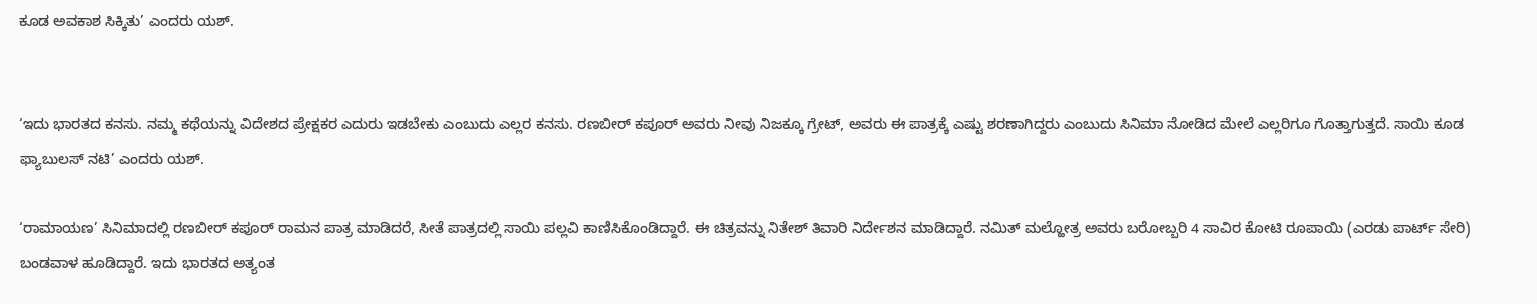ಕೂಡ ಅವಕಾಶ ಸಿಕ್ಕಿತು’ ಎಂದರು ಯಶ್.


‘ಇದು ಭಾರತದ ಕನಸು. ನಮ್ಮ ಕಥೆಯನ್ನು ವಿದೇಶದ ಪ್ರೇಕ್ಷಕರ ಎದುರು ಇಡಬೇಕು ಎಂಬುದು ಎಲ್ಲರ ಕನಸು. ರಣಬೀರ್ ಕಪೂರ್ ಅವರು ನೀವು ನಿಜಕ್ಕೂ ಗ್ರೇಟ್, ಅವರು ಈ ಪಾತ್ರಕ್ಕೆ ಎಷ್ಟು ಶರಣಾಗಿದ್ದರು ಎಂಬುದು ಸಿನಿಮಾ ನೋಡಿದ ಮೇಲೆ ಎಲ್ಲರಿಗೂ ಗೊತ್ತಾಗುತ್ತದೆ. ಸಾಯಿ ಕೂಡ ಫ್ಯಾಬುಲಸ್ ನಟಿ’ ಎಂದರು ಯಶ್.

‘ರಾಮಾಯಣ’ ಸಿನಿಮಾದಲ್ಲಿ ರಣಬೀರ್ ಕಪೂರ್ ರಾಮನ ಪಾತ್ರ ಮಾಡಿದರೆ, ಸೀತೆ ಪಾತ್ರದಲ್ಲಿ ಸಾಯಿ ಪಲ್ಲವಿ ಕಾಣಿಸಿಕೊಂಡಿದ್ದಾರೆ. ಈ ಚಿತ್ರವನ್ನು ನಿತೇಶ್ ತಿವಾರಿ ನಿರ್ದೇಶನ ಮಾಡಿದ್ದಾರೆ. ನಮಿತ್ ಮಲ್ಹೋತ್ರ ಅವರು ಬರೋಬ್ಬರಿ 4 ಸಾವಿರ ಕೋಟಿ ರೂಪಾಯಿ (ಎರಡು ಪಾರ್ಟ್ ಸೇರಿ) ಬಂಡವಾಳ ಹೂಡಿದ್ದಾರೆ. ಇದು ಭಾರತದ ಅತ್ಯಂತ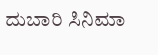ದುಬಾರಿ ಸಿನಿಮಾ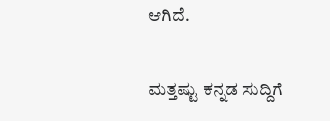ಆಗಿದೆ.

ಮತ್ತಷ್ಟು ಕನ್ನಡ ಸುದ್ದಿಗೆ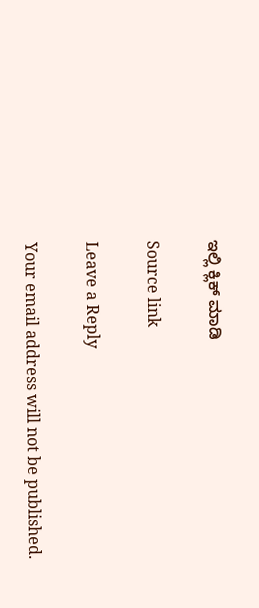ಇಲ್ಲಿ ಕ್ಲಿಕ್ ಮಾಡಿ

Source link

Leave a Reply

Your email address will not be published.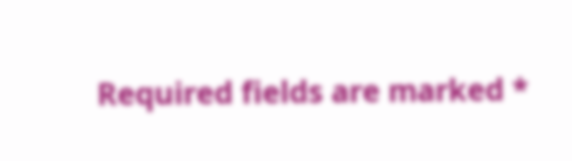Required fields are marked *